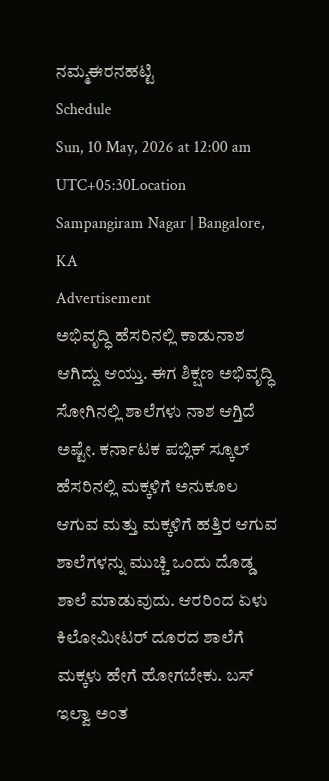ನಮ್ಮಈರನಹಟ್ಟಿ
Schedule
Sun, 10 May, 2026 at 12:00 am
UTC+05:30Location
Sampangiram Nagar | Bangalore, KA
Advertisement
ಅಭಿವೃದ್ಧಿ ಹೆಸರಿನಲ್ಲಿ ಕಾಡುನಾಶ ಆಗಿದ್ದು ಆಯ್ತು. ಈಗ ಶಿಕ್ಷಣ ಅಭಿವೃದ್ಧಿ ಸೋಗಿನಲ್ಲಿ ಶಾಲೆಗಳು ನಾಶ ಆಗ್ತಿದೆ ಅಷ್ಟೇ. ಕರ್ನಾಟಕ ಪಬ್ಲಿಕ್ ಸ್ಕೂಲ್ ಹೆಸರಿನಲ್ಲಿ ಮಕ್ಕಳಿಗೆ ಅನುಕೂಲ ಆಗುವ ಮತ್ತು ಮಕ್ಕಳಿಗೆ ಹತ್ತಿರ ಆಗುವ ಶಾಲೆಗಳನ್ನು ಮುಚ್ಚಿ ಒಂದು ದೊಡ್ಡ ಶಾಲೆ ಮಾಡುವುದು. ಆರರಿಂದ ಏಳು ಕಿಲೋಮೀಟರ್ ದೂರದ ಶಾಲೆಗೆ ಮಕ್ಕಳು ಹೇಗೆ ಹೋಗಬೇಕು. ಬಸ್ ಇಲ್ವಾ ಅಂತ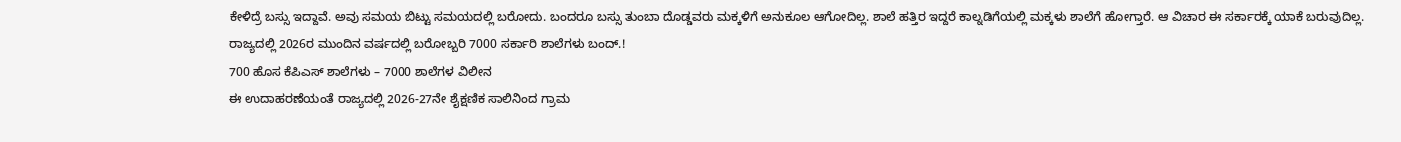ಕೇಳಿದ್ರೆ ಬಸ್ಸು ಇದ್ದಾವೆ. ಅವು ಸಮಯ ಬಿಟ್ಟು ಸಮಯದಲ್ಲಿ ಬರೋದು. ಬಂದರೂ ಬಸ್ಸು ತುಂಬಾ ದೊಡ್ಡವರು ಮಕ್ಕಳಿಗೆ ಅನುಕೂಲ ಆಗೋದಿಲ್ಲ. ಶಾಲೆ ಹತ್ತಿರ ಇದ್ದರೆ ಕಾಲ್ನಡಿಗೆಯಲ್ಲಿ ಮಕ್ಕಳು ಶಾಲೆಗೆ ಹೋಗ್ತಾರೆ. ಆ ವಿಚಾರ ಈ ಸರ್ಕಾರಕ್ಕೆ ಯಾಕೆ ಬರುವುದಿಲ್ಲ.
ರಾಜ್ಯದಲ್ಲಿ 2026ರ ಮುಂದಿನ ವರ್ಷದಲ್ಲಿ ಬರೋಬ್ಬರಿ 7000 ಸರ್ಕಾರಿ ಶಾಲೆಗಳು ಬಂದ್.!
700 ಹೊಸ ಕೆಪಿಎಸ್ ಶಾಲೆಗಳು – 7000 ಶಾಲೆಗಳ ವಿಲೀನ
ಈ ಉದಾಹರಣೆಯಂತೆ ರಾಜ್ಯದಲ್ಲಿ 2026-27ನೇ ಶೈಕ್ಷಣಿಕ ಸಾಲಿನಿಂದ ಗ್ರಾಮ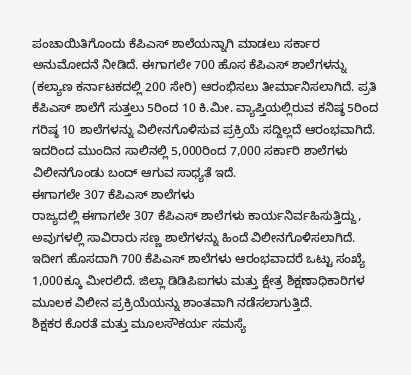ಪಂಚಾಯಿತಿಗೊಂದು ಕೆಪಿಎಸ್ ಶಾಲೆಯನ್ನಾಗಿ ಮಾಡಲು ಸರ್ಕಾರ ಅನುಮೋದನೆ ನೀಡಿದೆ. ಈಗಾಗಲೇ 700 ಹೊಸ ಕೆಪಿಎಸ್ ಶಾಲೆಗಳನ್ನು (ಕಲ್ಯಾಣ ಕರ್ನಾಟಕದಲ್ಲಿ 200 ಸೇರಿ) ಆರಂಭಿಸಲು ತೀರ್ಮಾನಿಸಲಾಗಿದೆ. ಪ್ರತಿ ಕೆಪಿಎಸ್ ಶಾಲೆಗೆ ಸುತ್ತಲು 5ರಿಂದ 10 ಕಿ.ಮೀ. ವ್ಯಾಪ್ತಿಯಲ್ಲಿರುವ ಕನಿಷ್ಠ 5ರಿಂದ ಗರಿಷ್ಠ 10 ಶಾಲೆಗಳನ್ನು ವಿಲೀನಗೊಳಿಸುವ ಪ್ರಕ್ರಿಯೆ ಸದ್ದಿಲ್ಲದೆ ಆರಂಭವಾಗಿದೆ. ಇದರಿಂದ ಮುಂದಿನ ಸಾಲಿನಲ್ಲಿ 5,000ರಿಂದ 7,000 ಸರ್ಕಾರಿ ಶಾಲೆಗಳು ವಿಲೀನಗೊಂಡು ಬಂದ್ ಆಗುವ ಸಾಧ್ಯತೆ ಇದೆ.
ಈಗಾಗಲೇ 307 ಕೆಪಿಎಸ್ ಶಾಲೆಗಳು
ರಾಜ್ಯದಲ್ಲಿ ಈಗಾಗಲೇ 307 ಕೆಪಿಎಸ್ ಶಾಲೆಗಳು ಕಾರ್ಯನಿರ್ವಹಿಸುತ್ತಿದ್ದು, ಅವುಗಳಲ್ಲಿ ಸಾವಿರಾರು ಸಣ್ಣ ಶಾಲೆಗಳನ್ನು ಹಿಂದೆ ವಿಲೀನಗೊಳಿಸಲಾಗಿದೆ. ಇದೀಗ ಹೊಸದಾಗಿ 700 ಕೆಪಿಎಸ್ ಶಾಲೆಗಳು ಆರಂಭವಾದರೆ ಒಟ್ಟು ಸಂಖ್ಯೆ 1,000ಕ್ಕೂ ಮೀರಲಿದೆ. ಜಿಲ್ಲಾ ಡಿಡಿಪಿಐಗಳು ಮತ್ತು ಕ್ಷೇತ್ರ ಶಿಕ್ಷಣಾಧಿಕಾರಿಗಳ ಮೂಲಕ ವಿಲೀನ ಪ್ರಕ್ರಿಯೆಯನ್ನು ಶಾಂತವಾಗಿ ನಡೆಸಲಾಗುತ್ತಿದೆ.
ಶಿಕ್ಷಕರ ಕೊರತೆ ಮತ್ತು ಮೂಲಸೌಕರ್ಯ ಸಮಸ್ಯೆ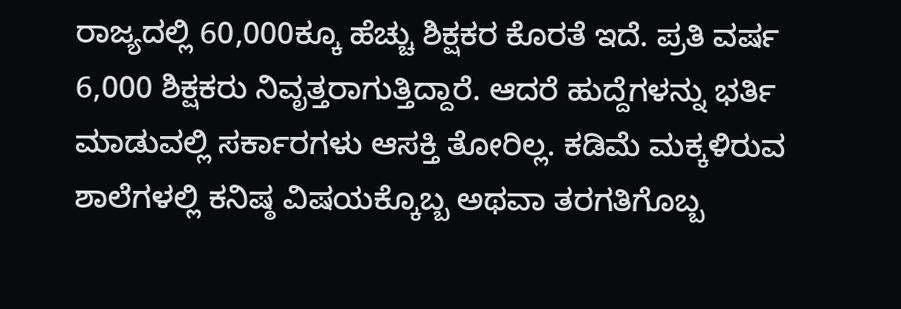ರಾಜ್ಯದಲ್ಲಿ 60,000ಕ್ಕೂ ಹೆಚ್ಚು ಶಿಕ್ಷಕರ ಕೊರತೆ ಇದೆ. ಪ್ರತಿ ವರ್ಷ 6,000 ಶಿಕ್ಷಕರು ನಿವೃತ್ತರಾಗುತ್ತಿದ್ದಾರೆ. ಆದರೆ ಹುದ್ದೆಗಳನ್ನು ಭರ್ತಿ ಮಾಡುವಲ್ಲಿ ಸರ್ಕಾರಗಳು ಆಸಕ್ತಿ ತೋರಿಲ್ಲ. ಕಡಿಮೆ ಮಕ್ಕಳಿರುವ ಶಾಲೆಗಳಲ್ಲಿ ಕನಿಷ್ಠ ವಿಷಯಕ್ಕೊಬ್ಬ ಅಥವಾ ತರಗತಿಗೊಬ್ಬ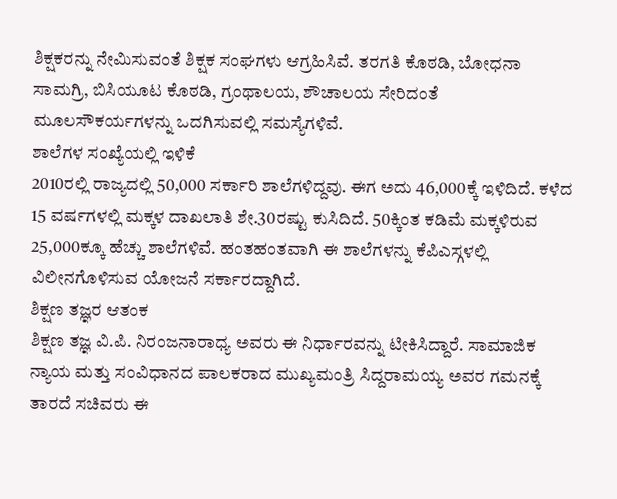ಶಿಕ್ಷಕರನ್ನು ನೇಮಿಸುವಂತೆ ಶಿಕ್ಷಕ ಸಂಘಗಳು ಆಗ್ರಹಿಸಿವೆ. ತರಗತಿ ಕೊಠಡಿ, ಬೋಧನಾ ಸಾಮಗ್ರಿ, ಬಿಸಿಯೂಟ ಕೊಠಡಿ, ಗ್ರಂಥಾಲಯ, ಶೌಚಾಲಯ ಸೇರಿದಂತೆ ಮೂಲಸೌಕರ್ಯಗಳನ್ನು ಒದಗಿಸುವಲ್ಲಿ ಸಮಸ್ಯೆಗಳಿವೆ.
ಶಾಲೆಗಳ ಸಂಖ್ಯೆಯಲ್ಲಿ ಇಳಿಕೆ
2010ರಲ್ಲಿ ರಾಜ್ಯದಲ್ಲಿ 50,000 ಸರ್ಕಾರಿ ಶಾಲೆಗಳಿದ್ದವು. ಈಗ ಅದು 46,000ಕ್ಕೆ ಇಳಿದಿದೆ. ಕಳೆದ 15 ವರ್ಷಗಳಲ್ಲಿ ಮಕ್ಕಳ ದಾಖಲಾತಿ ಶೇ.30ರಷ್ಟು ಕುಸಿದಿದೆ. 50ಕ್ಕಿಂತ ಕಡಿಮೆ ಮಕ್ಕಳಿರುವ 25,000ಕ್ಕೂ ಹೆಚ್ಚು ಶಾಲೆಗಳಿವೆ. ಹಂತಹಂತವಾಗಿ ಈ ಶಾಲೆಗಳನ್ನು ಕೆಪಿಎಸ್ಗಳಲ್ಲಿ ವಿಲೀನಗೊಳಿಸುವ ಯೋಜನೆ ಸರ್ಕಾರದ್ದಾಗಿದೆ.
ಶಿಕ್ಷಣ ತಜ್ಞರ ಆತಂಕ
ಶಿಕ್ಷಣ ತಜ್ಞ ವಿ.ಪಿ. ನಿರಂಜನಾರಾಧ್ಯ ಅವರು ಈ ನಿರ್ಧಾರವನ್ನು ಟೀಕಿಸಿದ್ದಾರೆ. ಸಾಮಾಜಿಕ ನ್ಯಾಯ ಮತ್ತು ಸಂವಿಧಾನದ ಪಾಲಕರಾದ ಮುಖ್ಯಮಂತ್ರಿ ಸಿದ್ದರಾಮಯ್ಯ ಅವರ ಗಮನಕ್ಕೆ ತಾರದೆ ಸಚಿವರು ಈ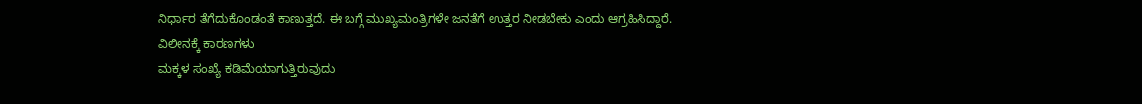ನಿರ್ಧಾರ ತೆಗೆದುಕೊಂಡಂತೆ ಕಾಣುತ್ತದೆ. ಈ ಬಗ್ಗೆ ಮುಖ್ಯಮಂತ್ರಿಗಳೇ ಜನತೆಗೆ ಉತ್ತರ ನೀಡಬೇಕು ಎಂದು ಆಗ್ರಹಿಸಿದ್ದಾರೆ.
ವಿಲೀನಕ್ಕೆ ಕಾರಣಗಳು
ಮಕ್ಕಳ ಸಂಖ್ಯೆ ಕಡಿಮೆಯಾಗುತ್ತಿರುವುದು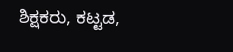ಶಿಕ್ಷಕರು, ಕಟ್ಟಡ,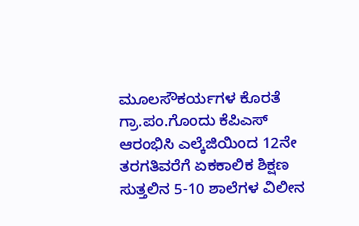ಮೂಲಸೌಕರ್ಯಗಳ ಕೊರತೆ
ಗ್ರಾ.ಪಂ.ಗೊಂದು ಕೆಪಿಎಸ್ ಆರಂಭಿಸಿ ಎಲ್ಕೆಜಿಯಿಂದ 12ನೇ ತರಗತಿವರೆಗೆ ಏಕಕಾಲಿಕ ಶಿಕ್ಷಣ
ಸುತ್ತಲಿನ 5-10 ಶಾಲೆಗಳ ವಿಲೀನ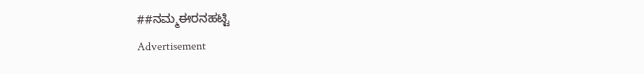##ನಮ್ಮಈರನಹಟ್ಟಿ
Advertisement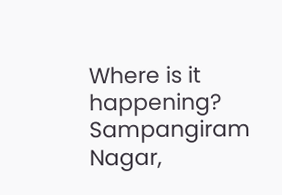Where is it happening?
Sampangiram Nagar,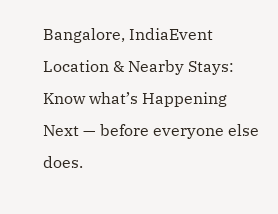Bangalore, IndiaEvent Location & Nearby Stays:
Know what’s Happening Next — before everyone else does.